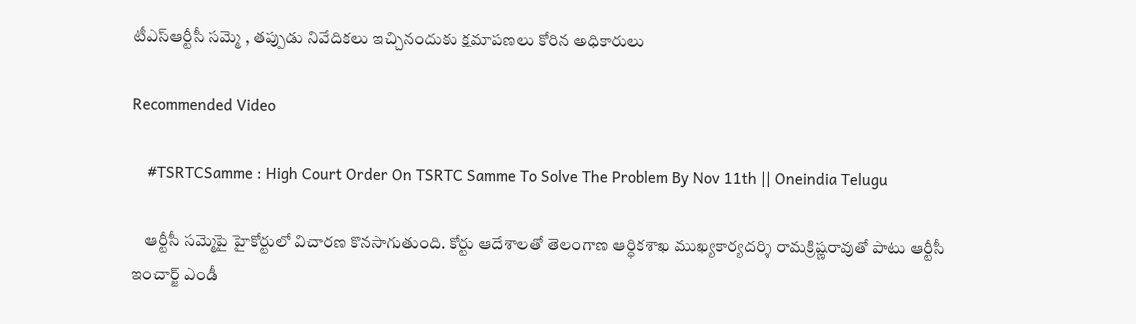టీఎస్ఆర్టీసీ సమ్మె , తప్పుడు నివేదికలు ఇచ్చినందుకు క్షమాపణలు కోరిన అధికారులు

Recommended Video

    #TSRTCSamme : High Court Order On TSRTC Samme To Solve The Problem By Nov 11th || Oneindia Telugu

    ఆర్టీసీ సమ్మెపై హైకోర్టులో విచారణ కొనసాగుతుంది. కోర్టు ఆదేశాలతో తెలంగాణ ఆర్ధికశాఖ ముఖ్యకార్యదర్శి రామక్రిష్ణరావుతో పాటు ఆర్టీసీ ఇంచార్జ్ ఎండీ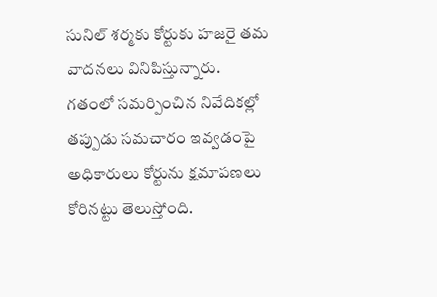సునిల్ శర్మకు కోర్టుకు హజరై తమ వాదనలు వినిపిస్తున్నారు. గతంలో సమర్పించిన నివేదికల్లో తప్పుడు సమచారం ఇవ్వడంపై అధికారులు కోర్టును క్షమాపణలు కోరినట్టు తెలుస్తోంది.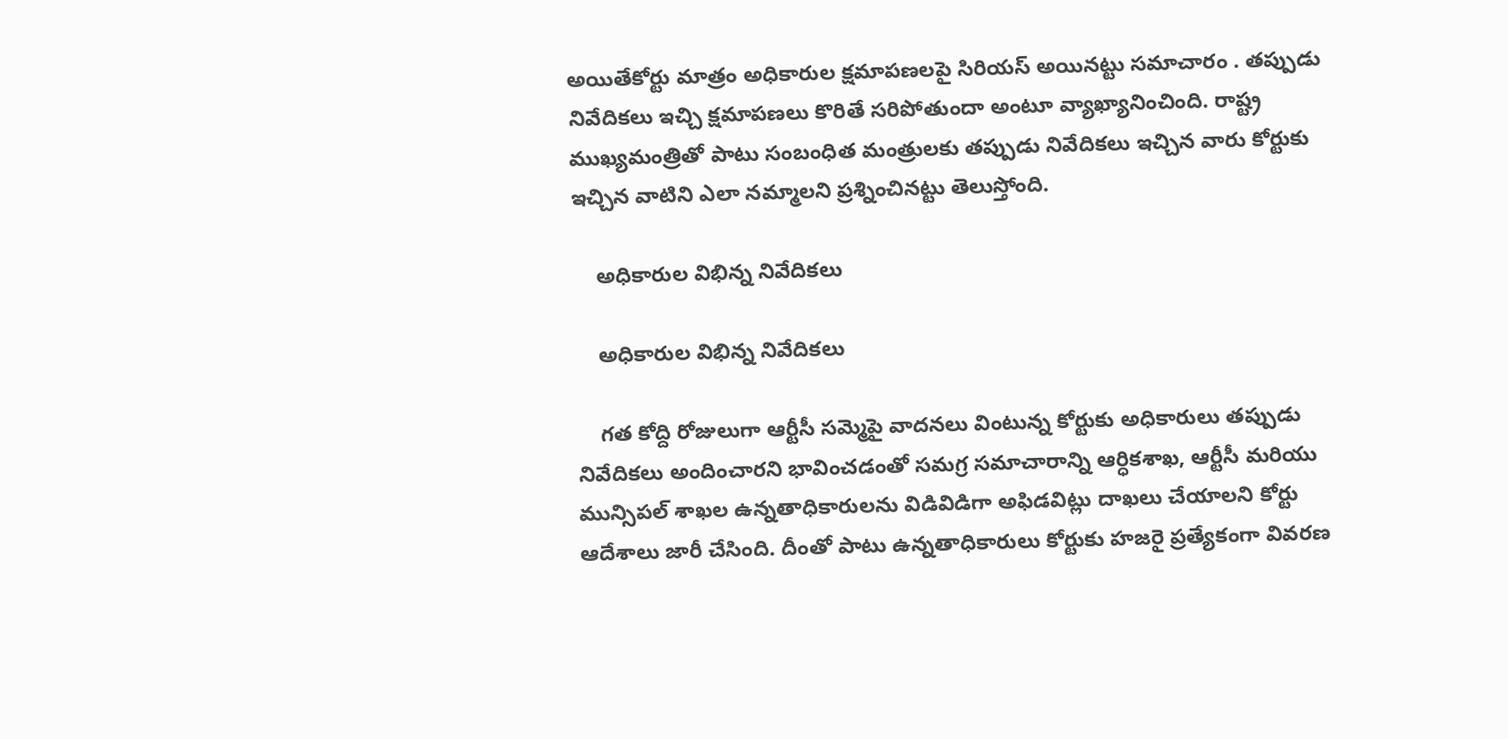అయితేకోర్టు మాత్రం అధికారుల క్షమాపణలపై సిరియస్ అయినట్టు సమాచారం . తప్పుడు నివేదికలు ఇచ్చి క్షమాపణలు కొరితే సరిపోతుందా అంటూ వ్యాఖ్యానించింది. రాష్ట్ర ముఖ్యమంత్రితో పాటు సంబంధిత మంత్రులకు తప్పుడు నివేదికలు ఇచ్చిన వారు కోర్టుకు ఇచ్చిన వాటిని ఎలా నమ్మాలని ప్రశ్నించినట్టు తెలుస్తోంది.

    అధికారుల విభిన్న నివేదికలు

    అధికారుల విభిన్న నివేదికలు

    గత కోద్ది రోజులుగా ఆర్టీసీ సమ్మెపై వాదనలు వింటున్న కోర్టుకు అధికారులు తప్పుడు నివేదికలు అందించారని భావించడంతో సమగ్ర సమాచారాన్ని ఆర్ధికశాఖ, ఆర్టీసీ మరియు మున్సిపల్ శాఖల ఉన్నతాధికారులను విడివిడిగా అఫిడవిట్లు దాఖలు చేయాలని కోర్టు ఆదేశాలు జారీ చేసింది. దీంతో పాటు ఉన్నతాధికారులు కోర్టుకు హజరై ప్రత్యేకంగా వివరణ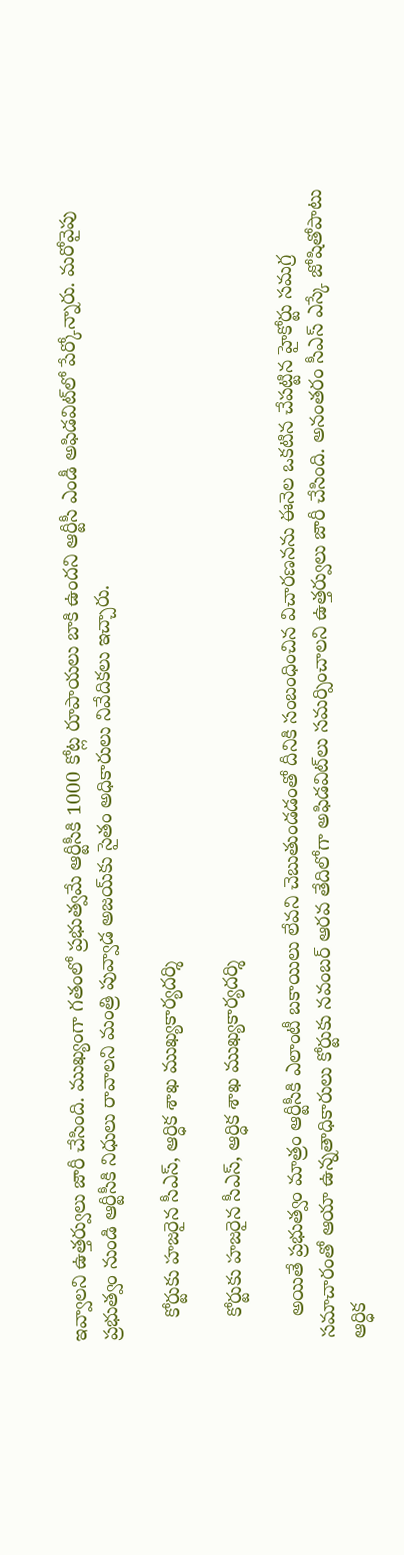ఇవ్వాలని ఉత్తర్వులు జారీ చేసింది. ముఖ్యంగా గతంలో ప్రభుత్వమే ఆర్టీసీకి 1000 కోట్ల రూపాయలు బాకి ఉందని ఆర్టీసీ ఎండీ అఫిడవిట్‌లో పేర్కోన్నారు. మరోవైపు ప్రభుత్వం నుండి ఆర్టీసీకి నిధులు రావాలని మంత్రి పువ్వాడ అజయ్‌కు సైతం అధికారులు నివేదికలు ఇచ్చారు.

    కోర్టుకు హజరైన సీఎస్, ఆర్ధిక శాఖ ముఖ్యకార్యదర్శి

    కోర్టుకు హజరైన సీఎస్, ఆర్ధిక శాఖ ముఖ్యకార్యదర్శి

    అయితే ప్రభుత్వం మాత్రం ఆర్టీసీకి ఎలాంటీ బకాయిలు లేవని చెబుతుండడంతో దీనికి సంబంధించిన విచారణనను ఈనెల ఒకటిన చేపట్టిన హైకోర్టు సమగ్ర సమాచారంతో ఆయా ఉన్నతాధికారులు కోర్టుకు నవంబర్ ఆరవ తేదిలోగా అఫిడవిట్‌లు సమర్పించాలని ఉత్తర్వులు జారీ చేసింది. అనంతరం సీఎస్ ఎస్కే జోషితోపాటు ఆర్ధిక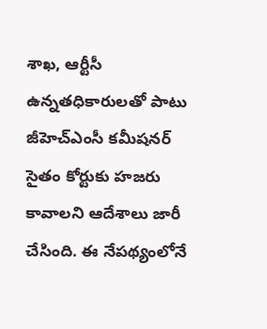శాఖ, ఆర్టీసీ ఉన్నతధికారులతో పాటు జీహెచ్‌ఎంసీ కమీషనర్ సైతం కోర్టుకు హజరు కావాలని ఆదేశాలు జారీ చేసింది. ఈ నేపథ్యంలోనే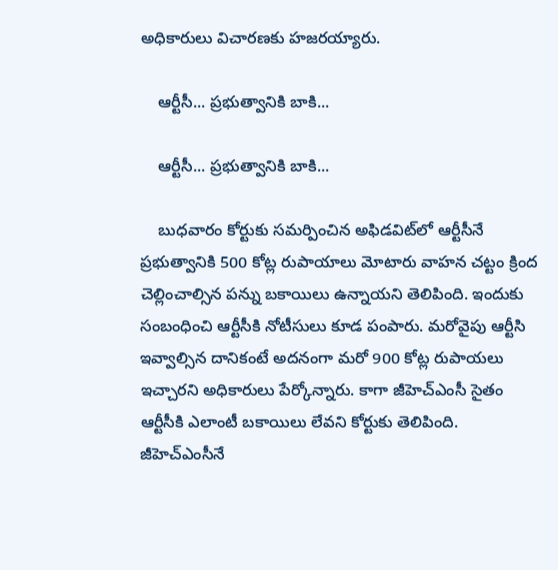అధికారులు విచారణకు హజరయ్యారు.

    ఆర్టీసీ... ప్రభుత్వానికి బాకి...

    ఆర్టీసీ... ప్రభుత్వానికి బాకి...

    బుధవారం కోర్టుకు సమర్పించిన అఫిడవిట్‌లో ఆర్టీసీనే ప్రభుత్వానికి 500 కోట్ల రుపాయాలు మోటారు వాహన చట్టం క్రింద చెల్లించాల్సిన పన్ను బకాయిలు ఉన్నాయని తెలిపింది. ఇందుకు సంబంధించి ఆర్టీసీకి నోటీసులు కూడ పంపారు. మరోవైపు ఆర్టీసి ఇవ్వాల్సిన దానికంటే అదనంగా మరో 900 కోట్ల రుపాయలు ఇచ్చారని అధికారులు పేర్కోన్నారు. కాగా జీహెచ్‌ఎంసీ సైతం ఆర్టీసీకి ఎలాంటీ బకాయిలు లేవని కోర్టుకు తెలిపింది. జీహెచ్‌ఎంసీనే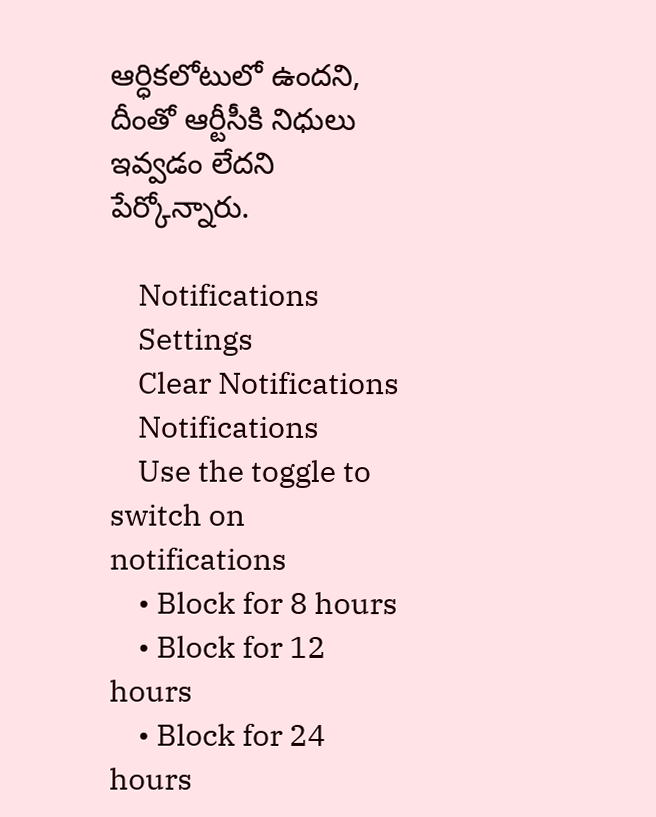ఆర్ధికలోటులో ఉందని, దీంతో ఆర్టీసీకి నిధులు ఇవ్వడం లేదని పేర్కోన్నారు.

    Notifications
    Settings
    Clear Notifications
    Notifications
    Use the toggle to switch on notifications
    • Block for 8 hours
    • Block for 12 hours
    • Block for 24 hours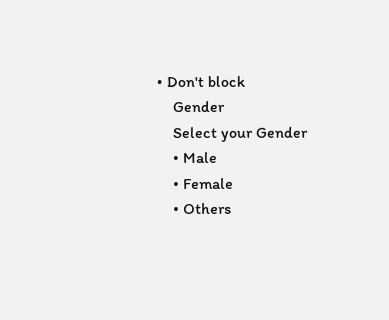• Don't block
    Gender
    Select your Gender
    • Male
    • Female
    • Others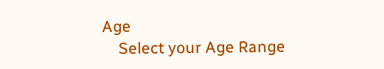Age
    Select your Age Range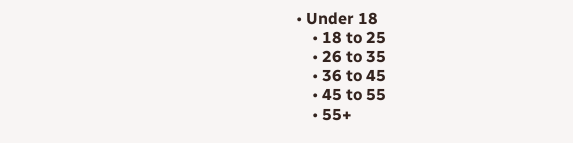• Under 18
    • 18 to 25
    • 26 to 35
    • 36 to 45
    • 45 to 55
    • 55+